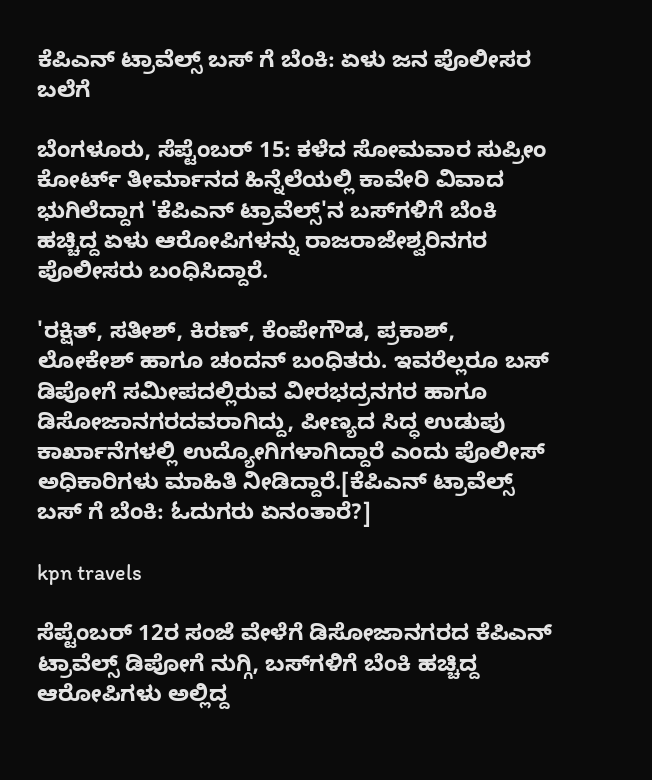ಕೆಪಿಎನ್ ಟ್ರಾವೆಲ್ಸ್ ಬಸ್ ಗೆ ಬೆಂಕಿ: ಏಳು ಜನ ಪೊಲೀಸರ ಬಲೆಗೆ

ಬೆಂಗಳೂರು, ಸೆಪ್ಟೆಂಬರ್ 15: ಕಳೆದ ಸೋಮವಾರ ಸುಪ್ರೀಂ ಕೋರ್ಟ್ ತೀರ್ಮಾನದ ಹಿನ್ನೆಲೆಯಲ್ಲಿ ಕಾವೇರಿ ವಿವಾದ ಭುಗಿಲೆದ್ದಾಗ 'ಕೆಪಿಎನ್‌ ಟ್ರಾವೆಲ್ಸ್‌'ನ ಬಸ್‌ಗಳಿಗೆ ಬೆಂಕಿ ಹಚ್ಚಿದ್ದ ಏಳು ಆರೋಪಿಗಳನ್ನು ರಾಜರಾಜೇಶ್ವರಿನಗರ ಪೊಲೀಸರು ಬಂಧಿಸಿದ್ದಾರೆ.

'ರಕ್ಷಿತ್, ಸತೀಶ್, ಕಿರಣ್, ಕೆಂಪೇಗೌಡ, ಪ್ರಕಾಶ್, ಲೋಕೇಶ್ ಹಾಗೂ ಚಂದನ್ ಬಂಧಿತರು. ಇವರೆಲ್ಲರೂ ಬಸ್ ಡಿಪೋಗೆ ಸಮೀಪದಲ್ಲಿರುವ ವೀರಭದ್ರನಗರ ಹಾಗೂ ಡಿಸೋಜಾನಗರದವರಾಗಿದ್ದು, ಪೀಣ್ಯದ ಸಿದ್ಧ ಉಡುಪು ಕಾರ್ಖಾನೆಗಳಲ್ಲಿ ಉದ್ಯೋಗಿಗಳಾಗಿದ್ದಾರೆ ಎಂದು ಪೊಲೀಸ್ ಅಧಿಕಾರಿಗಳು ಮಾಹಿತಿ ನೀಡಿದ್ದಾರೆ.[ಕೆಪಿಎನ್ ಟ್ರಾವೆಲ್ಸ್ ಬಸ್ ಗೆ ಬೆಂಕಿ: ಓದುಗರು ಏನಂತಾರೆ?]

kpn travels

ಸೆಪ್ಟೆಂಬರ್ 12ರ ಸಂಜೆ ವೇಳೆಗೆ ಡಿಸೋಜಾನಗರದ ಕೆಪಿಎನ್ ಟ್ರಾವೆಲ್ಸ್ ಡಿಪೋಗೆ ನುಗ್ಗಿ, ಬಸ್‌ಗಳಿಗೆ ಬೆಂಕಿ ಹಚ್ಚಿದ್ದ ಆರೋಪಿಗಳು ಅಲ್ಲಿದ್ದ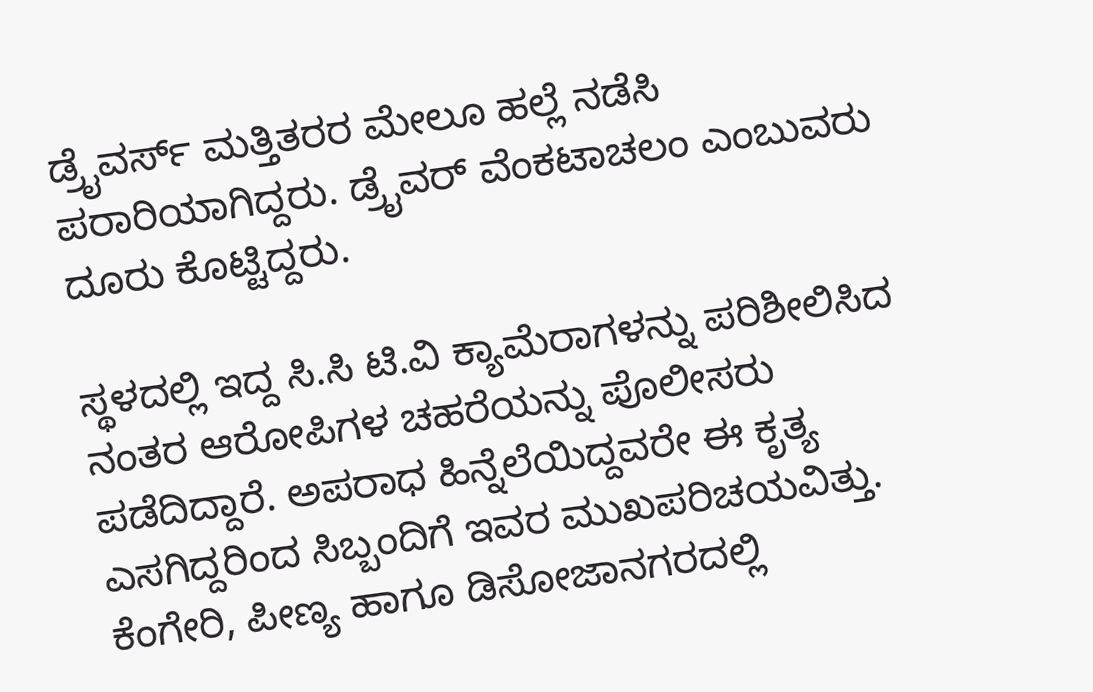ಡ್ರೈವರ್ಸ್ ಮತ್ತಿತರರ ಮೇಲೂ ಹಲ್ಲೆ ನಡೆಸಿ ಪರಾರಿಯಾಗಿದ್ದರು. ಡ್ರೈವರ್ ವೆಂಕಟಾಚಲಂ ಎಂಬುವರು ದೂರು ಕೊಟ್ಟಿದ್ದರು.

ಸ್ಥಳದಲ್ಲಿ ಇದ್ದ ಸಿ.ಸಿ ಟಿ.ವಿ ಕ್ಯಾಮೆರಾಗಳನ್ನು ಪರಿಶೀಲಿಸಿದ ನಂತರ ಆರೋಪಿಗಳ ಚಹರೆಯನ್ನು ಪೊಲೀಸರು ಪಡೆದಿದ್ದಾರೆ. ಅಪರಾಧ ಹಿನ್ನೆಲೆಯಿದ್ದವರೇ ಈ ಕೃತ್ಯ ಎಸಗಿದ್ದರಿಂದ ಸಿಬ್ಬಂದಿಗೆ ಇವರ ಮುಖಪರಿಚಯವಿತ್ತು. ಕೆಂಗೇರಿ, ಪೀಣ್ಯ ಹಾಗೂ ಡಿಸೋಜಾನಗರದಲ್ಲಿ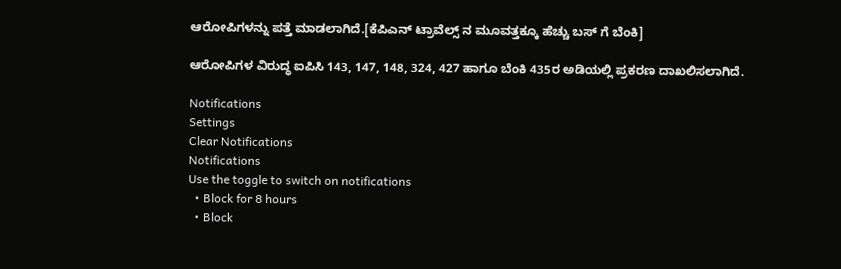ಆರೋಪಿಗಳನ್ನು ಪತ್ತೆ ಮಾಡಲಾಗಿದೆ.[ಕೆಪಿಎನ್ ಟ್ರಾವೆಲ್ಸ್ ನ ಮೂವತ್ತಕ್ಕೂ ಹೆಚ್ಚು ಬಸ್ ಗೆ ಬೆಂಕಿ]

ಆರೋಪಿಗಳ ವಿರುದ್ಧ ಐಪಿಸಿ 143, 147, 148, 324, 427 ಹಾಗೂ ಬೆಂಕಿ 435ರ ಅಡಿಯಲ್ಲಿ ಪ್ರಕರಣ ದಾಖಲಿಸಲಾಗಿದೆ.

Notifications
Settings
Clear Notifications
Notifications
Use the toggle to switch on notifications
  • Block for 8 hours
  • Block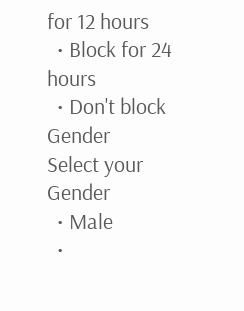for 12 hours
  • Block for 24 hours
  • Don't block
Gender
Select your Gender
  • Male
  •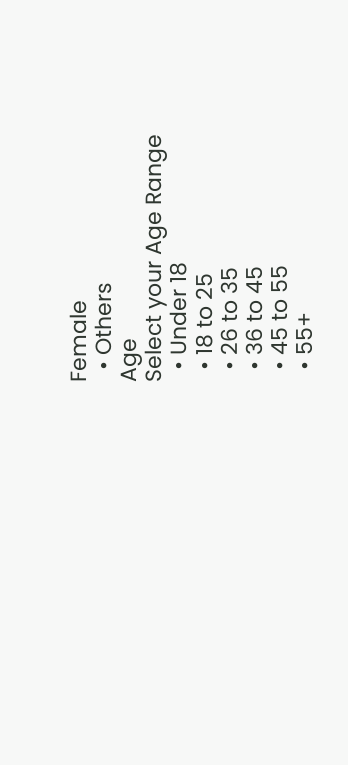Female
  • Others
Age
Select your Age Range
  • Under 18
  • 18 to 25
  • 26 to 35
  • 36 to 45
  • 45 to 55
  • 55+